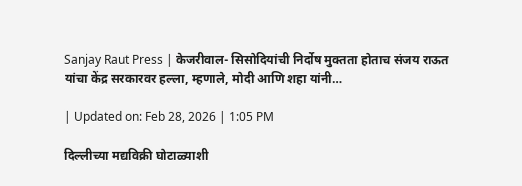Sanjay Raut Press | केजरीवाल- सिसोदियांची निर्दोष मुक्तता होताच संजय राऊत यांचा केंद्र सरकारवर हल्ला, म्हणाले, मोदी आणि शहा यांनी…

| Updated on: Feb 28, 2026 | 1:05 PM

दिल्लीच्या मद्यविक्री घोटाळ्याशी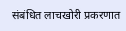संबंधित लाचखोरी प्रकरणात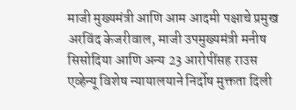माजी मुख्यमंत्री आणि आम आदमी पक्षाचे प्रमुख अरविंद केजरीवाल, माजी उपमुख्यमंत्री मनीष सिसोदिया आणि अन्य 23 आरोपींसह राउस एव्हेन्यू विशेष न्यायालयाने निर्दोष मुक्तता दिली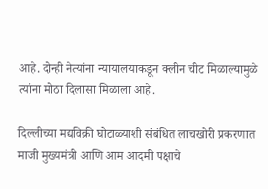आहे. दोन्ही नेत्यांना न्यायालयाकडून क्लीन चीट मिळाल्यामुळे त्यांना मोठा दिलासा मिळाला आहे.

दिल्लीच्या मद्यविक्री घोटाळ्याशी संबंधित लाचखोरी प्रकरणात माजी मुख्यमंत्री आणि आम आदमी पक्षाचे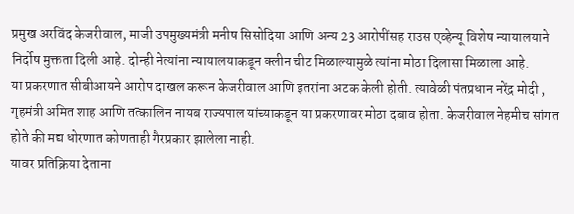प्रमुख अरविंद केजरीवाल, माजी उपमुख्यमंत्री मनीष सिसोदिया आणि अन्य 23 आरोपींसह राउस एव्हेन्यू विशेष न्यायालयाने निर्दोष मुक्तता दिली आहे. दोन्ही नेत्यांना न्यायालयाकडून क्लीन चीट मिळाल्यामुळे त्यांना मोठा दिलासा मिळाला आहे.
या प्रकरणात सीबीआयने आरोप दाखल करून केजरीवाल आणि इतरांना अटक केली होती. त्यावेळी पंतप्रधान नरेंद्र मोदी , गृहमंत्री अमित शाह आणि तत्कालिन नायब राज्यपाल यांच्याकडून या प्रकरणावर मोठा दबाव होता. केजरीवाल नेहमीच सांगत होते की मद्य धोरणात कोणताही गैरप्रकार झालेला नाही.
यावर प्रतिक्रिया देताना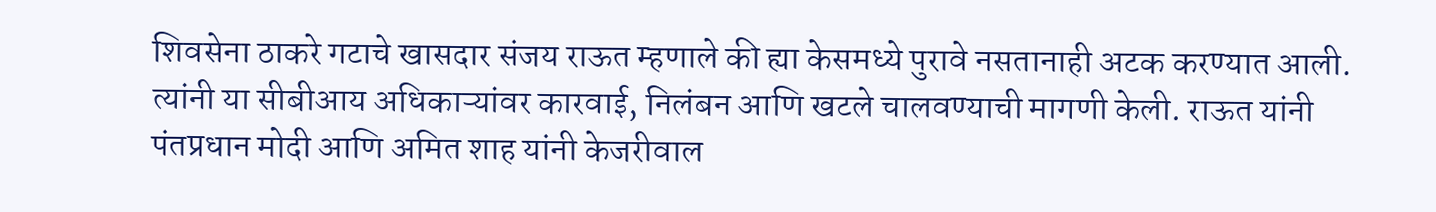शिवसेना ठाकरे गटाचे खासदार संजय राऊत म्हणाले की ह्या केसमध्ये पुरावे नसतानाही अटक करण्यात आली. त्यांनी या सीबीआय अधिकाऱ्यांवर कारवाई, निलंबन आणि खटले चालवण्याची मागणी केली. राऊत यांनी पंतप्रधान मोदी आणि अमित शाह यांनी केजरीवाल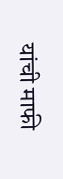यांची माफी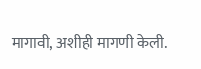मागावी, अशीही मागणी केली.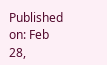Published on: Feb 28,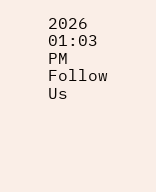2026 01:03 PM
Follow Us